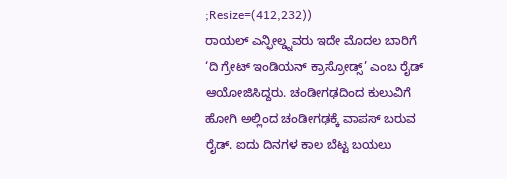;Resize=(412,232))
ರಾಯಲ್ ಎನ್ಫೀಲ್ಡ್ನವರು ಇದೇ ಮೊದಲ ಬಾರಿಗೆ ‘ದಿ ಗ್ರೇಟ್ ಇಂಡಿಯನ್ ಕ್ರಾಸ್ರೋಡ್ಸ್’ ಎಂಬ ರೈಡ್ ಆಯೋಜಿಸಿದ್ದರು. ಚಂಡೀಗಢದಿಂದ ಕುಲುವಿಗೆ ಹೋಗಿ ಅಲ್ಲಿಂದ ಚಂಡೀಗಢಕ್ಕೆ ವಾಪಸ್ ಬರುವ ರೈಡ್. ಐದು ದಿನಗಳ ಕಾಲ ಬೆಟ್ಟ ಬಯಲು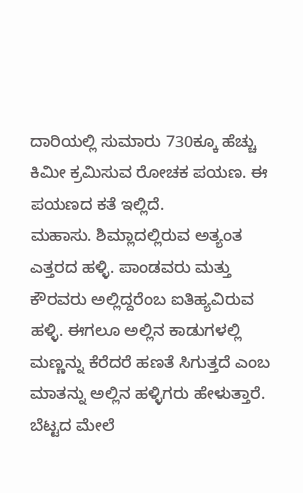ದಾರಿಯಲ್ಲಿ ಸುಮಾರು 730ಕ್ಕೂ ಹೆಚ್ಚು ಕಿಮೀ ಕ್ರಮಿಸುವ ರೋಚಕ ಪಯಣ. ಈ ಪಯಣದ ಕತೆ ಇಲ್ಲಿದೆ.
ಮಹಾಸು. ಶಿಮ್ಲಾದಲ್ಲಿರುವ ಅತ್ಯಂತ ಎತ್ತರದ ಹಳ್ಳಿ. ಪಾಂಡವರು ಮತ್ತು ಕೌರವರು ಅಲ್ಲಿದ್ದರೆಂಬ ಐತಿಹ್ಯವಿರುವ ಹಳ್ಳಿ. ಈಗಲೂ ಅಲ್ಲಿನ ಕಾಡುಗಳಲ್ಲಿ ಮಣ್ಣನ್ನು ಕೆರೆದರೆ ಹಣತೆ ಸಿಗುತ್ತದೆ ಎಂಬ ಮಾತನ್ನು ಅಲ್ಲಿನ ಹಳ್ಳಿಗರು ಹೇಳುತ್ತಾರೆ. ಬೆಟ್ಟದ ಮೇಲೆ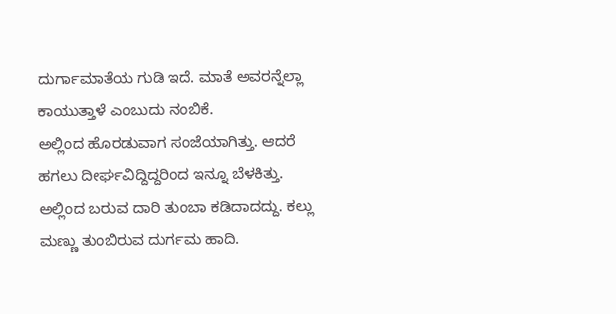ದುರ್ಗಾಮಾತೆಯ ಗುಡಿ ಇದೆ. ಮಾತೆ ಅವರನ್ನೆಲ್ಲಾ ಕಾಯುತ್ತಾಳೆ ಎಂಬುದು ನಂಬಿಕೆ.
ಅಲ್ಲಿಂದ ಹೊರಡುವಾಗ ಸಂಜೆಯಾಗಿತ್ತು. ಆದರೆ ಹಗಲು ದೀರ್ಘವಿದ್ದಿದ್ದರಿಂದ ಇನ್ನೂ ಬೆಳಕಿತ್ತು. ಅಲ್ಲಿಂದ ಬರುವ ದಾರಿ ತುಂಬಾ ಕಡಿದಾದದ್ದು. ಕಲ್ಲು ಮಣ್ಣು ತುಂಬಿರುವ ದುರ್ಗಮ ಹಾದಿ.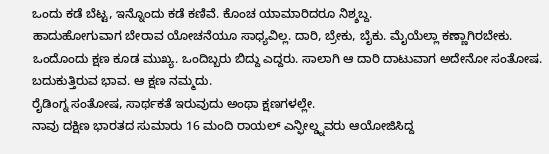ಒಂದು ಕಡೆ ಬೆಟ್ಟ, ಇನ್ನೊಂದು ಕಡೆ ಕಣಿವೆ. ಕೊಂಚ ಯಾಮಾರಿದರೂ ನಿಶ್ಶಬ್ದ.
ಹಾದುಹೋಗುವಾಗ ಬೇರಾವ ಯೋಚನೆಯೂ ಸಾಧ್ಯವಿಲ್ಲ. ದಾರಿ, ಬ್ರೇಕು, ಬೈಕು. ಮೈಯೆಲ್ಲಾ ಕಣ್ಣಾಗಿರಬೇಕು. ಒಂದೊಂದು ಕ್ಷಣ ಕೂಡ ಮುಖ್ಯ. ಒಂದಿಬ್ಬರು ಬಿದ್ದು ಎದ್ದರು. ಸಾಲಾಗಿ ಆ ದಾರಿ ದಾಟುವಾಗ ಅದೇನೋ ಸಂತೋಷ. ಬದುಕುತ್ತಿರುವ ಭಾವ. ಆ ಕ್ಷಣ ನಮ್ಮದು.
ರೈಡಿಂಗ್ನ ಸಂತೋಷ, ಸಾರ್ಥಕತೆ ಇರುವುದು ಅಂಥಾ ಕ್ಷಣಗಳಲ್ಲೇ.
ನಾವು ದಕ್ಷಿಣ ಭಾರತದ ಸುಮಾರು 16 ಮಂದಿ ರಾಯಲ್ ಎನ್ಫೀಲ್ಡ್ನವರು ಆಯೋಜಿಸಿದ್ದ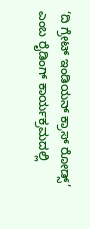‘ದಿ ಗ್ರೇಟ್ ಇಂಡಿಯನ್ ಕ್ರಾಸ್ ರೋಡ್ಸ್’ ಎಂಬ ರೈಡಿಂಗ್ ಕಾರ್ಯಕ್ರಮದಲ್ಲಿ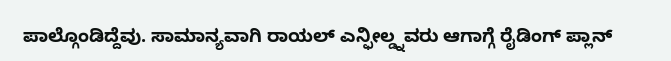ಪಾಲ್ಗೊಂಡಿದ್ದೆವು. ಸಾಮಾನ್ಯವಾಗಿ ರಾಯಲ್ ಎನ್ಫೀಲ್ಡ್ನವರು ಆಗಾಗ್ಗೆ ರೈಡಿಂಗ್ ಪ್ಲಾನ್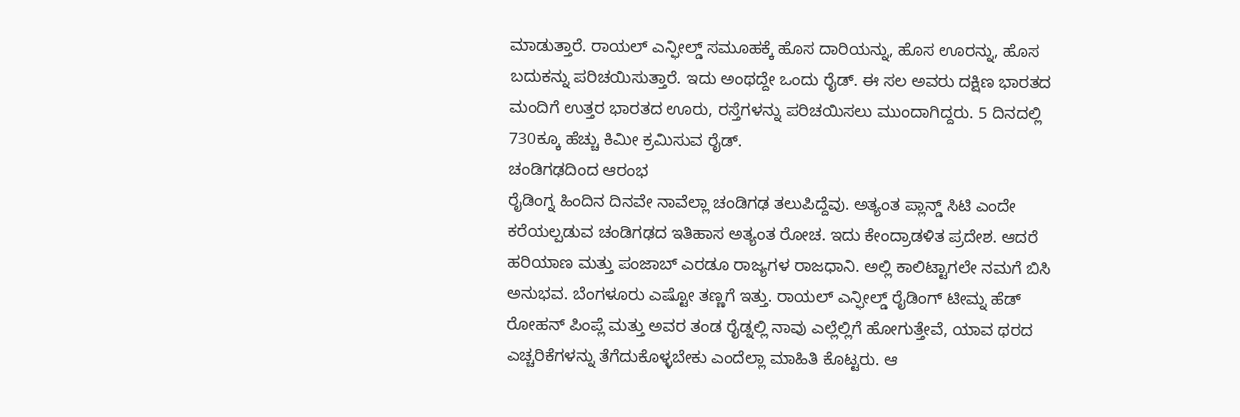ಮಾಡುತ್ತಾರೆ. ರಾಯಲ್ ಎನ್ಫೀಲ್ಡ್ ಸಮೂಹಕ್ಕೆ ಹೊಸ ದಾರಿಯನ್ನು, ಹೊಸ ಊರನ್ನು, ಹೊಸ ಬದುಕನ್ನು ಪರಿಚಯಿಸುತ್ತಾರೆ. ಇದು ಅಂಥದ್ದೇ ಒಂದು ರೈಡ್. ಈ ಸಲ ಅವರು ದಕ್ಷಿಣ ಭಾರತದ ಮಂದಿಗೆ ಉತ್ತರ ಭಾರತದ ಊರು, ರಸ್ತೆಗಳನ್ನು ಪರಿಚಯಿಸಲು ಮುಂದಾಗಿದ್ದರು. 5 ದಿನದಲ್ಲಿ 730ಕ್ಕೂ ಹೆಚ್ಚು ಕಿಮೀ ಕ್ರಮಿಸುವ ರೈಡ್.
ಚಂಡಿಗಢದಿಂದ ಆರಂಭ
ರೈಡಿಂಗ್ನ ಹಿಂದಿನ ದಿನವೇ ನಾವೆಲ್ಲಾ ಚಂಡಿಗಢ ತಲುಪಿದ್ದೆವು. ಅತ್ಯಂತ ಪ್ಲಾನ್ಡ್ ಸಿಟಿ ಎಂದೇ ಕರೆಯಲ್ಪಡುವ ಚಂಡಿಗಢದ ಇತಿಹಾಸ ಅತ್ಯಂತ ರೋಚ. ಇದು ಕೇಂದ್ರಾಡಳಿತ ಪ್ರದೇಶ. ಆದರೆ ಹರಿಯಾಣ ಮತ್ತು ಪಂಜಾಬ್ ಎರಡೂ ರಾಜ್ಯಗಳ ರಾಜಧಾನಿ. ಅಲ್ಲಿ ಕಾಲಿಟ್ಟಾಗಲೇ ನಮಗೆ ಬಿಸಿ ಅನುಭವ. ಬೆಂಗಳೂರು ಎಷ್ಟೋ ತಣ್ಣಗೆ ಇತ್ತು. ರಾಯಲ್ ಎನ್ಫೀಲ್ಡ್ ರೈಡಿಂಗ್ ಟೀಮ್ನ ಹೆಡ್ ರೋಹನ್ ಪಿಂಪ್ಲೆ ಮತ್ತು ಅವರ ತಂಡ ರೈಡ್ನಲ್ಲಿ ನಾವು ಎಲ್ಲೆಲ್ಲಿಗೆ ಹೋಗುತ್ತೇವೆ, ಯಾವ ಥರದ ಎಚ್ಚರಿಕೆಗಳನ್ನು ತೆಗೆದುಕೊಳ್ಳಬೇಕು ಎಂದೆಲ್ಲಾ ಮಾಹಿತಿ ಕೊಟ್ಟರು. ಆ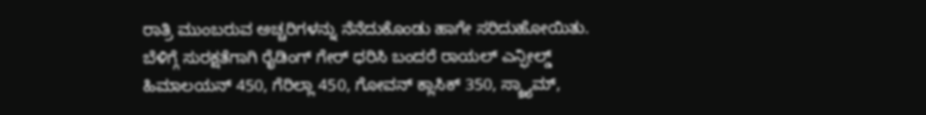ರಾತ್ರಿ ಮುಂಬರುವ ಅಚ್ಚರಿಗಳನ್ನು ನೆನೆದುಕೊಂಡು ಹಾಗೇ ಸರಿದುಹೋಯಿತು.
ಬೆಳಿಗ್ಗೆ ಸುರಕ್ಷತೆಗಾಗಿ ರೈಡಿಂಗ್ ಗೇರ್ ಧರಿಸಿ ಬಂದರೆ ರಾಯಲ್ ಎನ್ಫೀಲ್ಡ್ ಹಿಮಾಲಯನ್ 450, ಗೆರಿಲ್ಲಾ 450, ಗೋವನ್ ಕ್ಲಾಸಿಕ್ 350, ಸ್ಕ್ರ್ಯಾಮ್,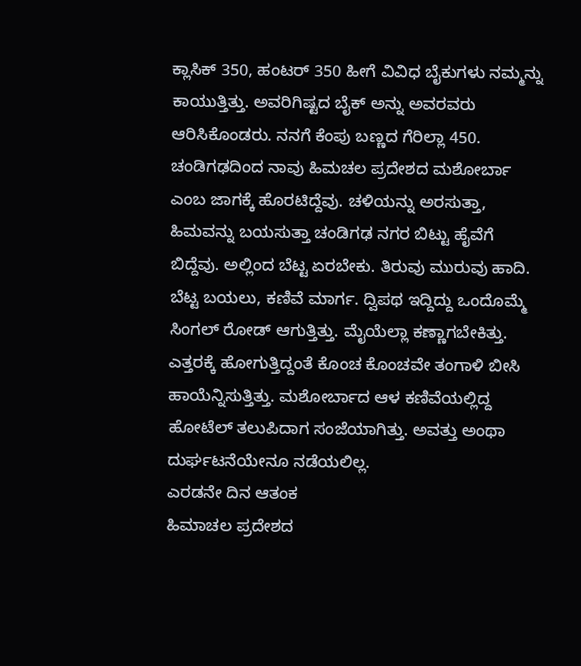ಕ್ಲಾಸಿಕ್ 350, ಹಂಟರ್ 350 ಹೀಗೆ ವಿವಿಧ ಬೈಕುಗಳು ನಮ್ಮನ್ನು ಕಾಯುತ್ತಿತ್ತು. ಅವರಿಗಿಷ್ಟದ ಬೈಕ್ ಅನ್ನು ಅವರವರು ಆರಿಸಿಕೊಂಡರು. ನನಗೆ ಕೆಂಪು ಬಣ್ಣದ ಗೆರಿಲ್ಲಾ 450.
ಚಂಡಿಗಢದಿಂದ ನಾವು ಹಿಮಚಲ ಪ್ರದೇಶದ ಮಶೋರ್ಬಾ ಎಂಬ ಜಾಗಕ್ಕೆ ಹೊರಟಿದ್ದೆವು. ಚಳಿಯನ್ನು ಅರಸುತ್ತಾ, ಹಿಮವನ್ನು ಬಯಸುತ್ತಾ ಚಂಡಿಗಢ ನಗರ ಬಿಟ್ಟು ಹೈವೆಗೆ ಬಿದ್ದೆವು. ಅಲ್ಲಿಂದ ಬೆಟ್ಟ ಏರಬೇಕು. ತಿರುವು ಮುರುವು ಹಾದಿ. ಬೆಟ್ಟ ಬಯಲು, ಕಣಿವೆ ಮಾರ್ಗ. ದ್ವಿಪಥ ಇದ್ದಿದ್ದು ಒಂದೊಮ್ಮೆ ಸಿಂಗಲ್ ರೋಡ್ ಆಗುತ್ತಿತ್ತು. ಮೈಯೆಲ್ಲಾ ಕಣ್ಣಾಗಬೇಕಿತ್ತು.
ಎತ್ತರಕ್ಕೆ ಹೋಗುತ್ತಿದ್ದಂತೆ ಕೊಂಚ ಕೊಂಚವೇ ತಂಗಾಳಿ ಬೀಸಿ ಹಾಯೆನ್ನಿಸುತ್ತಿತ್ತು. ಮಶೋರ್ಬಾದ ಆಳ ಕಣಿವೆಯಲ್ಲಿದ್ದ ಹೋಟೆಲ್ ತಲುಪಿದಾಗ ಸಂಜೆಯಾಗಿತ್ತು. ಅವತ್ತು ಅಂಥಾ ದುರ್ಘಟನೆಯೇನೂ ನಡೆಯಲಿಲ್ಲ.
ಎರಡನೇ ದಿನ ಆತಂಕ
ಹಿಮಾಚಲ ಪ್ರದೇಶದ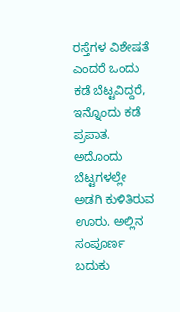ರಸ್ತೆಗಳ ವಿಶೇಷತೆ ಎಂದರೆ ಒಂದು ಕಡೆ ಬೆಟ್ಟವಿದ್ದರೆ, ಇನ್ನೊಂದು ಕಡೆ ಪ್ರಪಾತ. ಅದೊಂದು ಬೆಟ್ಟಗಳಲ್ಲೇ ಅಡಗಿ ಕುಳಿತಿರುವ ಊರು. ಅಲ್ಲಿನ ಸಂಪೂರ್ಣ ಬದುಕು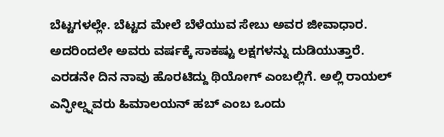ಬೆಟ್ಟಗಳಲ್ಲೇ. ಬೆಟ್ಟದ ಮೇಲೆ ಬೆಳೆಯುವ ಸೇಬು ಅವರ ಜೀವಾಧಾರ. ಅದರಿಂದಲೇ ಅವರು ವರ್ಷಕ್ಕೆ ಸಾಕಷ್ಟು ಲಕ್ಷಗಳನ್ನು ದುಡಿಯುತ್ತಾರೆ.
ಎರಡನೇ ದಿನ ನಾವು ಹೊರಟಿದ್ದು ಥಿಯೋಗ್ ಎಂಬಲ್ಲಿಗೆ. ಅಲ್ಲಿ ರಾಯಲ್ ಎನ್ಫೀಲ್ಡ್ನವರು ಹಿಮಾಲಯನ್ ಹಬ್ ಎಂಬ ಒಂದು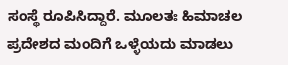ಸಂಸ್ಥೆ ರೂಪಿಸಿದ್ದಾರೆ. ಮೂಲತಃ ಹಿಮಾಚಲ ಪ್ರದೇಶದ ಮಂದಿಗೆ ಒಳ್ಳೆಯದು ಮಾಡಲು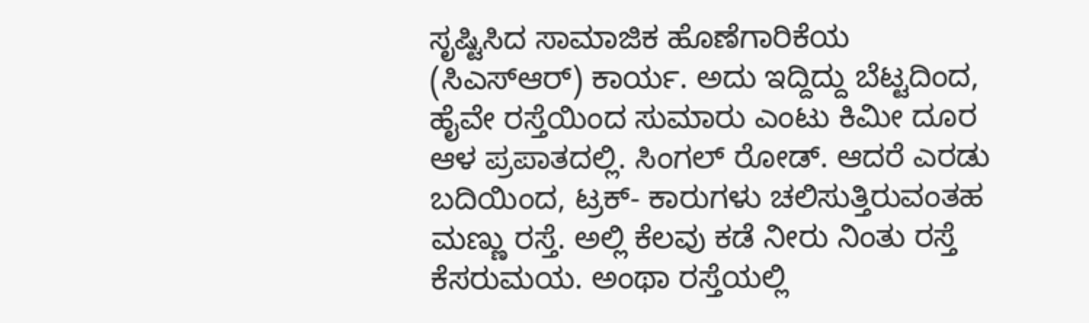ಸೃಷ್ಟಿಸಿದ ಸಾಮಾಜಿಕ ಹೊಣೆಗಾರಿಕೆಯ (ಸಿಎಸ್ಆರ್) ಕಾರ್ಯ. ಅದು ಇದ್ದಿದ್ದು ಬೆಟ್ಟದಿಂದ, ಹೈವೇ ರಸ್ತೆಯಿಂದ ಸುಮಾರು ಎಂಟು ಕಿಮೀ ದೂರ ಆಳ ಪ್ರಪಾತದಲ್ಲಿ. ಸಿಂಗಲ್ ರೋಡ್. ಆದರೆ ಎರಡು ಬದಿಯಿಂದ, ಟ್ರಕ್- ಕಾರುಗಳು ಚಲಿಸುತ್ತಿರುವಂತಹ ಮಣ್ಣು ರಸ್ತೆ. ಅಲ್ಲಿ ಕೆಲವು ಕಡೆ ನೀರು ನಿಂತು ರಸ್ತೆ ಕೆಸರುಮಯ. ಅಂಥಾ ರಸ್ತೆಯಲ್ಲಿ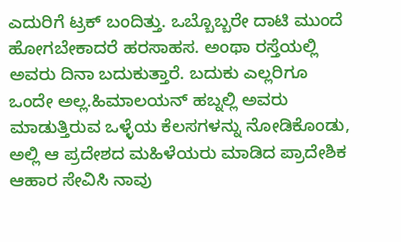ಎದುರಿಗೆ ಟ್ರಕ್ ಬಂದಿತ್ತು. ಒಬ್ಬೊಬ್ಬರೇ ದಾಟಿ ಮುಂದೆ ಹೋಗಬೇಕಾದರೆ ಹರಸಾಹಸ. ಅಂಥಾ ರಸ್ತೆಯಲ್ಲಿ ಅವರು ದಿನಾ ಬದುಕುತ್ತಾರೆ. ಬದುಕು ಎಲ್ಲರಿಗೂ ಒಂದೇ ಅಲ್ಲ.ಹಿಮಾಲಯನ್ ಹಬ್ನಲ್ಲಿ ಅವರು ಮಾಡುತ್ತಿರುವ ಒಳ್ಳೆಯ ಕೆಲಸಗಳನ್ನು ನೋಡಿಕೊಂಡು, ಅಲ್ಲಿ ಆ ಪ್ರದೇಶದ ಮಹಿಳೆಯರು ಮಾಡಿದ ಪ್ರಾದೇಶಿಕ ಆಹಾರ ಸೇವಿಸಿ ನಾವು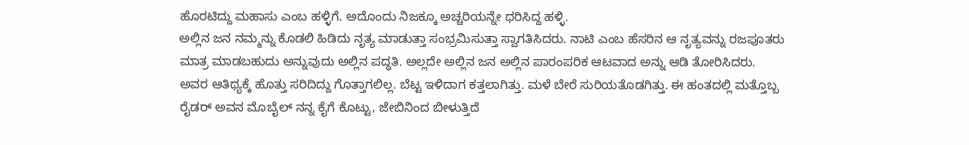ಹೊರಟಿದ್ದು ಮಹಾಸು ಎಂಬ ಹಳ್ಳಿಗೆ. ಅದೊಂದು ನಿಜಕ್ಕೂ ಅಚ್ಚರಿಯನ್ನೇ ಧರಿಸಿದ್ದ ಹಳ್ಳಿ.
ಅಲ್ಲಿನ ಜನ ನಮ್ಮನ್ನು ಕೊಡಲಿ ಹಿಡಿದು ನೃತ್ಯ ಮಾಡುತ್ತಾ ಸಂಭ್ರಮಿಸುತ್ತಾ ಸ್ವಾಗತಿಸಿದರು. ನಾಟಿ ಎಂಬ ಹೆಸರಿನ ಆ ನೃತ್ಯವನ್ನು ರಜಪೂತರು ಮಾತ್ರ ಮಾಡಬಹುದು ಅನ್ನುವುದು ಅಲ್ಲಿನ ಪದ್ಧತಿ. ಅಲ್ಲದೇ ಅಲ್ಲಿನ ಜನ ಅಲ್ಲಿನ ಪಾರಂಪರಿಕ ಆಟವಾದ ಅನ್ನು ಆಡಿ ತೋರಿಸಿದರು.
ಅವರ ಆತಿಥ್ಯಕ್ಕೆ ಹೊತ್ತು ಸರಿದಿದ್ದು ಗೊತ್ತಾಗಲಿಲ್ಲ. ಬೆಟ್ಟ ಇಳಿದಾಗ ಕತ್ತಲಾಗಿತ್ತು. ಮಳೆ ಬೇರೆ ಸುರಿಯತೊಡಗಿತ್ತು. ಈ ಹಂತದಲ್ಲಿ ಮತ್ತೊಬ್ಬ ರೈಡರ್ ಅವನ ಮೊಬೈಲ್ ನನ್ನ ಕೈಗೆ ಕೊಟ್ಟು, ಜೇಬಿನಿಂದ ಬೀಳುತ್ತಿದೆ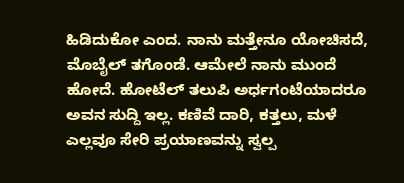ಹಿಡಿದುಕೋ ಎಂದ. ನಾನು ಮತ್ತೇನೂ ಯೋಚಿಸದೆ, ಮೊಬೈಲ್ ತಗೊಂಡೆ. ಆಮೇಲೆ ನಾನು ಮುಂದೆ ಹೋದೆ. ಹೋಟೆಲ್ ತಲುಪಿ ಅರ್ಧಗಂಟೆಯಾದರೂ ಅವನ ಸುದ್ದಿ ಇಲ್ಲ. ಕಣಿವೆ ದಾರಿ, ಕತ್ತಲು, ಮಳೆ ಎಲ್ಲವೂ ಸೇರಿ ಪ್ರಯಾಣವನ್ನು ಸ್ವಲ್ಪ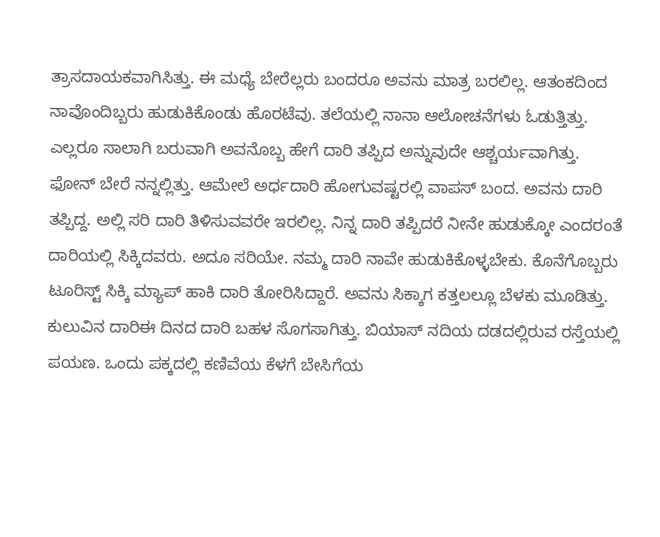ತ್ರಾಸದಾಯಕವಾಗಿಸಿತ್ತು. ಈ ಮಧ್ಯೆ ಬೇರೆಲ್ಲರು ಬಂದರೂ ಅವನು ಮಾತ್ರ ಬರಲಿಲ್ಲ. ಆತಂಕದಿಂದ ನಾವೊಂದಿಬ್ಬರು ಹುಡುಕಿಕೊಂಡು ಹೊರಟೆವು. ತಲೆಯಲ್ಲಿ ನಾನಾ ಆಲೋಚನೆಗಳು ಓಡುತ್ತಿತ್ತು. ಎಲ್ಲರೂ ಸಾಲಾಗಿ ಬರುವಾಗಿ ಅವನೊಬ್ಬ ಹೇಗೆ ದಾರಿ ತಪ್ಪಿದ ಅನ್ನುವುದೇ ಆಶ್ಚರ್ಯವಾಗಿತ್ತು. ಫೋನ್ ಬೇರೆ ನನ್ನಲ್ಲಿತ್ತು. ಆಮೇಲೆ ಅರ್ಧದಾರಿ ಹೋಗುವಷ್ಟರಲ್ಲಿ ವಾಪಸ್ ಬಂದ. ಅವನು ದಾರಿ ತಪ್ಪಿದ್ದ. ಅಲ್ಲಿ ಸರಿ ದಾರಿ ತಿಳಿಸುವವರೇ ಇರಲಿಲ್ಲ. ನಿನ್ನ ದಾರಿ ತಪ್ಪಿದರೆ ನೀನೇ ಹುಡುಕ್ಕೋ ಎಂದರಂತೆ ದಾರಿಯಲ್ಲಿ ಸಿಕ್ಕಿದವರು. ಅದೂ ಸರಿಯೇ. ನಮ್ಮ ದಾರಿ ನಾವೇ ಹುಡುಕಿಕೊಳ್ಳಬೇಕು. ಕೊನೆಗೊಬ್ಬರು ಟೂರಿಸ್ಟ್ ಸಿಕ್ಕಿ ಮ್ಯಾಪ್ ಹಾಕಿ ದಾರಿ ತೋರಿಸಿದ್ದಾರೆ. ಅವನು ಸಿಕ್ಕಾಗ ಕತ್ತಲಲ್ಲೂ ಬೆಳಕು ಮೂಡಿತ್ತು.
ಕುಲುವಿನ ದಾರಿಈ ದಿನದ ದಾರಿ ಬಹಳ ಸೊಗಸಾಗಿತ್ತು. ಬಿಯಾಸ್ ನದಿಯ ದಡದಲ್ಲಿರುವ ರಸ್ತೆಯಲ್ಲಿ ಪಯಣ. ಒಂದು ಪಕ್ಕದಲ್ಲಿ ಕಣಿವೆಯ ಕೆಳಗೆ ಬೇಸಿಗೆಯ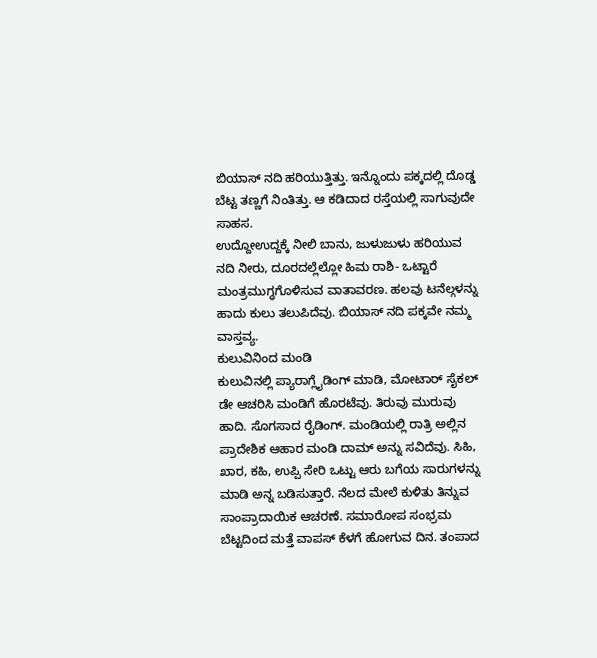ಬಿಯಾಸ್ ನದಿ ಹರಿಯುತ್ತಿತ್ತು. ಇನ್ನೊಂದು ಪಕ್ಕದಲ್ಲಿ ದೊಡ್ಡ ಬೆಟ್ಟ ತಣ್ಣಗೆ ನಿಂತಿತ್ತು. ಆ ಕಡಿದಾದ ರಸ್ತೆಯಲ್ಲಿ ಸಾಗುವುದೇ ಸಾಹಸ.
ಉದ್ದೋಉದ್ದಕ್ಕೆ ನೀಲಿ ಬಾನು, ಜುಳುಜುಳು ಹರಿಯುವ ನದಿ ನೀರು, ದೂರದಲ್ಲೆಲ್ಲೋ ಹಿಮ ರಾಶಿ- ಒಟ್ಟಾರೆ ಮಂತ್ರಮುಗ್ಧಗೊಳಿಸುವ ವಾತಾವರಣ. ಹಲವು ಟನೆಲ್ಗಳನ್ನು ಹಾದು ಕುಲು ತಲುಪಿದೆವು. ಬಿಯಾಸ್ ನದಿ ಪಕ್ಕವೇ ನಮ್ಮ ವಾಸ್ತವ್ಯ.
ಕುಲುವಿನಿಂದ ಮಂಡಿ
ಕುಲುವಿನಲ್ಲಿ ಪ್ಯಾರಾಗ್ಲೈಡಿಂಗ್ ಮಾಡಿ, ಮೋಟಾರ್ ಸೈಕಲ್ ಡೇ ಆಚರಿಸಿ ಮಂಡಿಗೆ ಹೊರಟೆವು. ತಿರುವು ಮುರುವು ಹಾದಿ. ಸೊಗಸಾದ ರೈಡಿಂಗ್. ಮಂಡಿಯಲ್ಲಿ ರಾತ್ರಿ ಅಲ್ಲಿನ ಪ್ರಾದೇಶಿಕ ಆಹಾರ ಮಂಡಿ ದಾಮ್ ಅನ್ನು ಸವಿದೆವು. ಸಿಹಿ, ಖಾರ, ಕಹಿ, ಉಪ್ಪಿ ಸೇರಿ ಒಟ್ಟು ಆರು ಬಗೆಯ ಸಾರುಗಳನ್ನು ಮಾಡಿ ಅನ್ನ ಬಡಿಸುತ್ತಾರೆ. ನೆಲದ ಮೇಲೆ ಕುಳಿತು ತಿನ್ನುವ ಸಾಂಪ್ರಾದಾಯಿಕ ಆಚರಣೆ. ಸಮಾರೋಪ ಸಂಭ್ರಮ
ಬೆಟ್ಟದಿಂದ ಮತ್ತೆ ವಾಪಸ್ ಕೆಳಗೆ ಹೋಗುವ ದಿನ. ತಂಪಾದ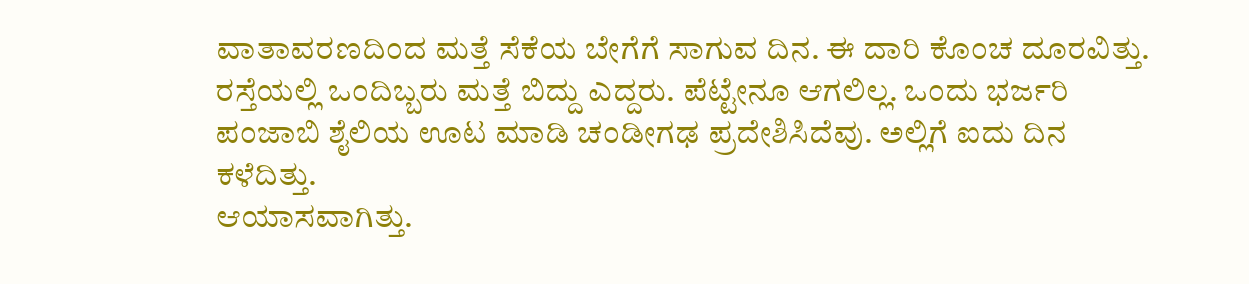ವಾತಾವರಣದಿಂದ ಮತ್ತೆ ಸೆಕೆಯ ಬೇಗೆಗೆ ಸಾಗುವ ದಿನ. ಈ ದಾರಿ ಕೊಂಚ ದೂರವಿತ್ತು. ರಸ್ತೆಯಲ್ಲಿ ಒಂದಿಬ್ಬರು ಮತ್ತೆ ಬಿದ್ದು ಎದ್ದರು. ಪೆಟ್ಟೇನೂ ಆಗಲಿಲ್ಲ. ಒಂದು ಭರ್ಜರಿ ಪಂಜಾಬಿ ಶೈಲಿಯ ಊಟ ಮಾಡಿ ಚಂಡೀಗಢ ಪ್ರದೇಶಿಸಿದೆವು. ಅಲ್ಲಿಗೆ ಐದು ದಿನ ಕಳೆದಿತ್ತು.
ಆಯಾಸವಾಗಿತ್ತು.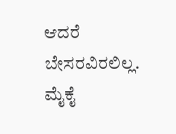ಆದರೆ ಬೇಸರವಿರಲಿಲ್ಲ. ಮೈಕೈ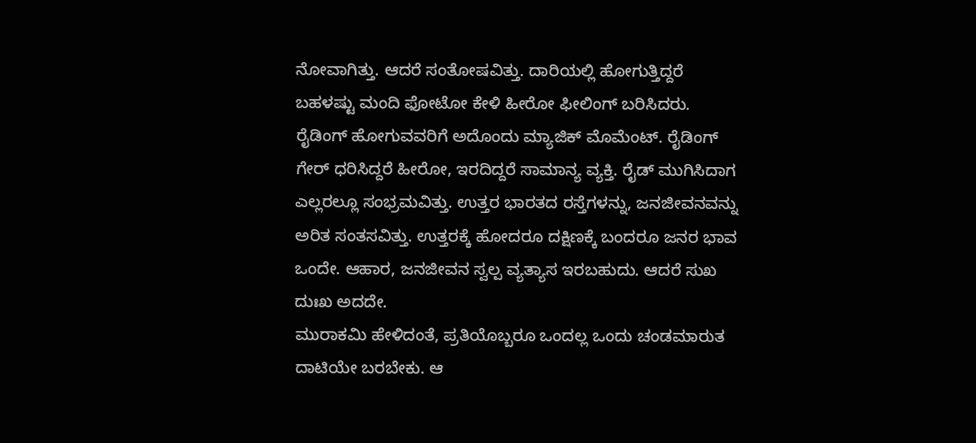ನೋವಾಗಿತ್ತು. ಆದರೆ ಸಂತೋಷವಿತ್ತು. ದಾರಿಯಲ್ಲಿ ಹೋಗುತ್ತಿದ್ದರೆ ಬಹಳಷ್ಟು ಮಂದಿ ಫೋಟೋ ಕೇಳಿ ಹೀರೋ ಫೀಲಿಂಗ್ ಬರಿಸಿದರು. ರೈಡಿಂಗ್ ಹೋಗುವವರಿಗೆ ಅದೊಂದು ಮ್ಯಾಜಿಕ್ ಮೊಮೆಂಟ್. ರೈಡಿಂಗ್ ಗೇರ್ ಧರಿಸಿದ್ದರೆ ಹೀರೋ, ಇರದಿದ್ದರೆ ಸಾಮಾನ್ಯ ವ್ಯಕ್ತಿ. ರೈಡ್ ಮುಗಿಸಿದಾಗ ಎಲ್ಲರಲ್ಲೂ ಸಂಭ್ರಮವಿತ್ತು. ಉತ್ತರ ಭಾರತದ ರಸ್ತೆಗಳನ್ನು, ಜನಜೀವನವನ್ನು ಅರಿತ ಸಂತಸವಿತ್ತು. ಉತ್ತರಕ್ಕೆ ಹೋದರೂ ದಕ್ಷಿಣಕ್ಕೆ ಬಂದರೂ ಜನರ ಭಾವ ಒಂದೇ. ಆಹಾರ, ಜನಜೀವನ ಸ್ವಲ್ಪ ವ್ಯತ್ಯಾಸ ಇರಬಹುದು. ಆದರೆ ಸುಖ ದುಃಖ ಅದದೇ.
ಮುರಾಕಮಿ ಹೇಳಿದಂತೆ, ಪ್ರತಿಯೊಬ್ಬರೂ ಒಂದಲ್ಲ ಒಂದು ಚಂಡಮಾರುತ ದಾಟಿಯೇ ಬರಬೇಕು. ಆ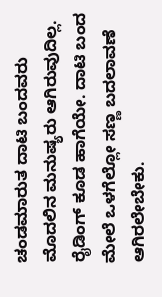ಚಂಡಮಾರುತ ದಾಟಿ ಬಂದವರು ಮೊದಲಿನ ಮನುಷ್ಯರು ಆಗಿರುವುದಿಲ್ಲ. ರೈಡಿಂಗ್ ಕೂಡ ಹಾಗೆಯೇ. ದಾಟಿ ಬಂದ ಮೇಲೆ ಒಳಗೆಲ್ಲೋ ಸಣ್ಣ ಬದಲಾವಣೆ ಆಗಿರಲೇಬೇಕು.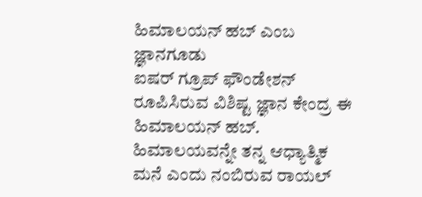ಹಿಮಾಲಯನ್ ಹಬ್ ಎಂಬ ಜ್ಞಾನಗೂಡು
ಐಷರ್ ಗ್ರೂಪ್ ಫೌಂಡೇಶನ್ ರೂಪಿಸಿರುವ ವಿಶಿಷ್ಟ ಜ್ಞಾನ ಕೇಂದ್ರ ಈ ಹಿಮಾಲಯನ್ ಹಬ್. ಹಿಮಾಲಯವನ್ನೇ ತನ್ನ ಆಧ್ಯಾತ್ಮಿಕ ಮನೆ ಎಂದು ನಂಬಿರುವ ರಾಯಲ್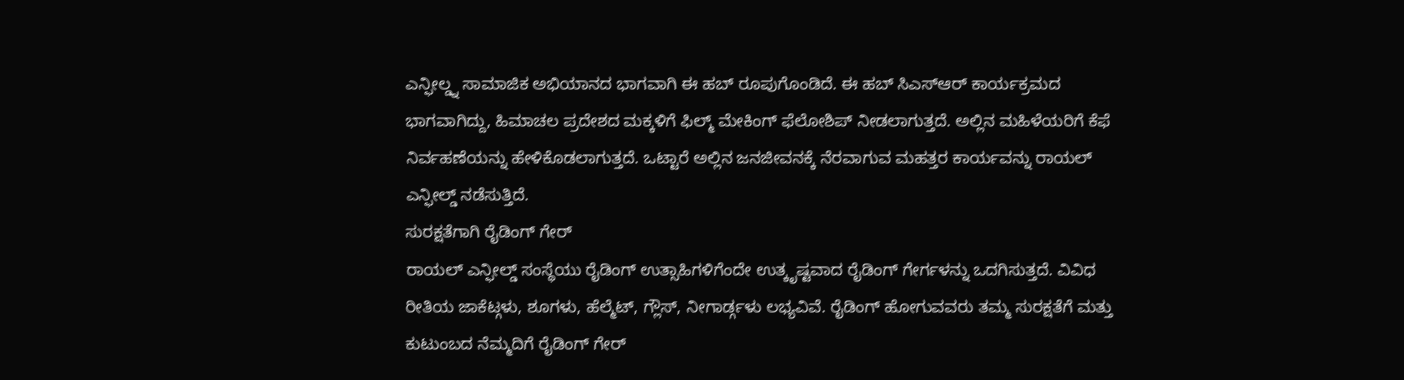ಎನ್ಫೀಲ್ಡ್ನ ಸಾಮಾಜಿಕ ಅಭಿಯಾನದ ಭಾಗವಾಗಿ ಈ ಹಬ್ ರೂಪುಗೊಂಡಿದೆ. ಈ ಹಬ್ ಸಿಎಸ್ಆರ್ ಕಾರ್ಯಕ್ರಮದ ಭಾಗವಾಗಿದ್ದು, ಹಿಮಾಚಲ ಪ್ರದೇಶದ ಮಕ್ಕಳಿಗೆ ಫಿಲ್ಮ್ ಮೇಕಿಂಗ್ ಫೆಲೋಶಿಪ್ ನೀಡಲಾಗುತ್ತದೆ. ಅಲ್ಲಿನ ಮಹಿಳೆಯರಿಗೆ ಕೆಫೆ ನಿರ್ವಹಣೆಯನ್ನು ಹೇಳಿಕೊಡಲಾಗುತ್ತದೆ. ಒಟ್ಟಾರೆ ಅಲ್ಲಿನ ಜನಜೀವನಕ್ಕೆ ನೆರವಾಗುವ ಮಹತ್ತರ ಕಾರ್ಯವನ್ನು ರಾಯಲ್ ಎನ್ಫೀಲ್ಡ್ ನಡೆಸುತ್ತಿದೆ.
ಸುರಕ್ಷತೆಗಾಗಿ ರೈಡಿಂಗ್ ಗೇರ್
ರಾಯಲ್ ಎನ್ಫೀಲ್ಡ್ ಸಂಸ್ಥೆಯು ರೈಡಿಂಗ್ ಉತ್ಸಾಹಿಗಳಿಗೆಂದೇ ಉತ್ಕೃಷ್ಟವಾದ ರೈಡಿಂಗ್ ಗೇರ್ಗಳನ್ನು ಒದಗಿಸುತ್ತದೆ. ವಿವಿಧ ರೀತಿಯ ಜಾಕೆಟ್ಗಳು, ಶೂಗಳು, ಹೆಲ್ಮೆಟ್, ಗ್ಲೌಸ್, ನೀಗಾರ್ಡ್ಗಳು ಲಭ್ಯವಿವೆ. ರೈಡಿಂಗ್ ಹೋಗುವವರು ತಮ್ಮ ಸುರಕ್ಷತೆಗೆ ಮತ್ತು ಕುಟುಂಬದ ನೆಮ್ಮದಿಗೆ ರೈಡಿಂಗ್ ಗೇರ್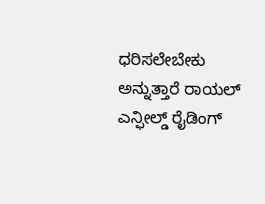ಧರಿಸಲೇಬೇಕು ಅನ್ನುತ್ತಾರೆ ರಾಯಲ್ ಎನ್ಫೀಲ್ಡ್ ರೈಡಿಂಗ್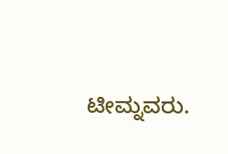ಟೀಮ್ನವರು.